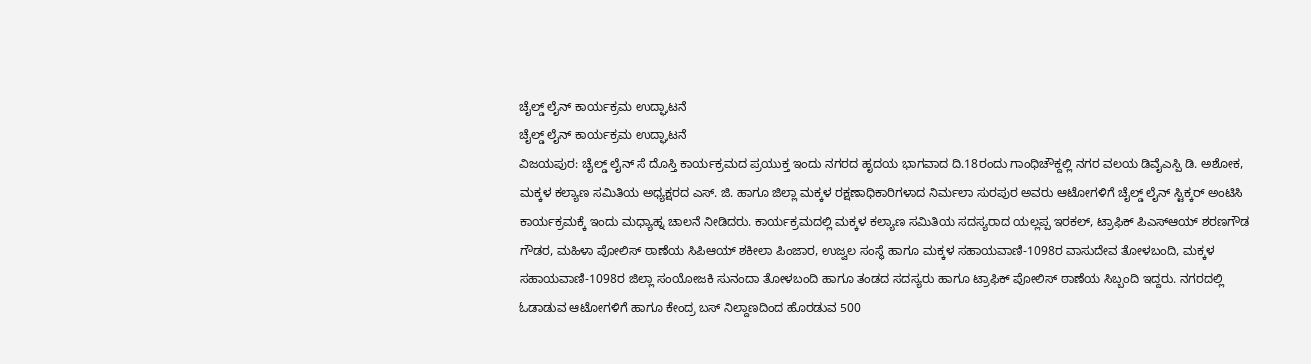ಚೈಲ್ಡ್ ಲೈನ್ ಕಾರ್ಯಕ್ರಮ ಉದ್ಘಾಟನೆ
ಚೈಲ್ಡ್ ಲೈನ್ ಕಾರ್ಯಕ್ರಮ ಉದ್ಘಾಟನೆ
ವಿಜಯಪುರ: ಚೈಲ್ಡ್ ಲೈನ್ ಸೆ ದೊಸ್ತಿ ಕಾರ್ಯಕ್ರಮದ ಪ್ರಯುಕ್ತ ಇಂದು ನಗರದ ಹೃದಯ ಭಾಗವಾದ ದಿ.18ರಂದು ಗಾಂಧಿಚೌಕ್ದಲ್ಲಿ ನಗರ ವಲಯ ಡಿವೈಎಸ್ಪಿ ಡಿ. ಅಶೋಕ, ಮಕ್ಕಳ ಕಲ್ಯಾಣ ಸಮಿತಿಯ ಅಧ್ಯಕ್ಷರದ ಎಸ್. ಜಿ. ಹಾಗೂ ಜಿಲ್ಲಾ ಮಕ್ಕಳ ರಕ್ಷಣಾಧಿಕಾರಿಗಳಾದ ನಿರ್ಮಲಾ ಸುರಪುರ ಅವರು ಆಟೋಗಳಿಗೆ ಚೈಲ್ಡ್ ಲೈನ್ ಸ್ಟಿಕ್ಕರ್ ಅಂಟಿಸಿ ಕಾರ್ಯಕ್ರಮಕ್ಕೆ ಇಂದು ಮಧ್ಯಾಹ್ನ ಚಾಲನೆ ನೀಡಿದರು. ಕಾರ್ಯಕ್ರಮದಲ್ಲಿ ಮಕ್ಕಳ ಕಲ್ಯಾಣ ಸಮಿತಿಯ ಸದಸ್ಯರಾದ ಯಲ್ಲಪ್ಪ ಇರಕಲ್, ಟ್ರಾಫಿಕ್ ಪಿಎಸ್ಆಯ್ ಶರಣಗೌಡ ಗೌಡರ, ಮಹಿಳಾ ಪೋಲಿಸ್ ಠಾಣೆಯ ಸಿಪಿಆಯ್ ಶಕೀಲಾ ಪಿಂಜಾರ, ಉಜ್ವಲ ಸಂಸ್ಥೆ ಹಾಗೂ ಮಕ್ಕಳ ಸಹಾಯವಾಣಿ-1098ರ ವಾಸುದೇವ ತೋಳಬಂದಿ, ಮಕ್ಕಳ ಸಹಾಯವಾಣಿ-1098ರ ಜಿಲ್ಲಾ ಸಂಯೋಜಕಿ ಸುನಂದಾ ತೋಳಬಂದಿ ಹಾಗೂ ತಂಡದ ಸದಸ್ಯರು ಹಾಗೂ ಟ್ರಾಫಿಕ್ ಪೋಲಿಸ್ ಠಾಣೆಯ ಸಿಬ್ಬಂದಿ ಇದ್ದರು. ನಗರದಲ್ಲಿ ಓಡಾಡುವ ಆಟೋಗಳಿಗೆ ಹಾಗೂ ಕೇಂದ್ರ ಬಸ್ ನಿಲ್ದಾಣದಿಂದ ಹೊರಡುವ 500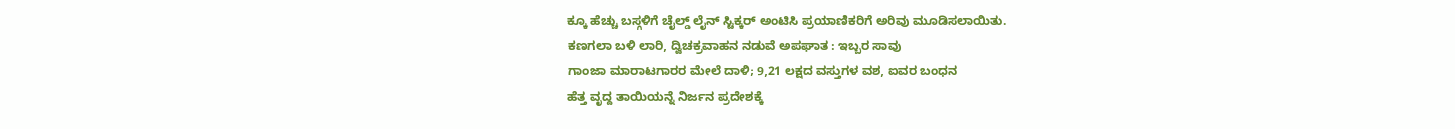ಕ್ಕೂ ಹೆಚ್ಚು ಬಸ್ಗಳಿಗೆ ಚೈಲ್ಡ್ ಲೈನ್ ಸ್ಟಿಕ್ಕರ್ ಅಂಟಿಸಿ ಪ್ರಯಾಣಿಕರಿಗೆ ಅರಿವು ಮೂಡಿಸಲಾಯಿತು.
ಕಣಗಲಾ ಬಳಿ ಲಾರಿ, ದ್ವಿಚಕ್ರವಾಹನ ನಡುವೆ ಅಪಘಾತ : ಇಬ್ಬರ ಸಾವು
ಗಾಂಜಾ ಮಾರಾಟಗಾರರ ಮೇಲೆ ದಾಳಿ; 9,21 ಲಕ್ಷದ ವಸ್ತುಗಳ ವಶ, ಐವರ ಬಂಧನ
ಹೆತ್ತ ವೃದ್ದ ತಾಯಿಯನ್ನೆ ನಿರ್ಜನ ಪ್ರದೇಶಕ್ಕೆ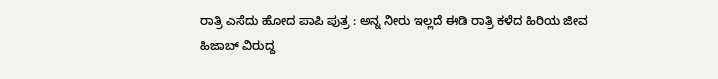ರಾತ್ರಿ ಎಸೆದು ಹೋದ ಪಾಪಿ ಪುತ್ರ : ಅನ್ನ ನೀರು ಇಲ್ಲದೆ ಈಡಿ ರಾತ್ರಿ ಕಳೆದ ಹಿರಿಯ ಜೀವ
ಹಿಜಾಬ್ ವಿರುದ್ದ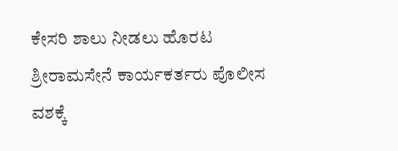ಕೇಸರಿ ಶಾಲು ನೀಡಲು ಹೊರಟ ಶ್ರೀರಾಮಸೇನೆ ಕಾರ್ಯಕರ್ತರು ಪೊಲೀಸ ವಶಕ್ಕೆ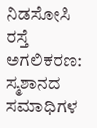ನಿಡಸೋಸಿ ರಸ್ತೆ ಅಗಲಿಕರಣ: ಸ್ಮಶಾನದ ಸಮಾಧಿಗಳ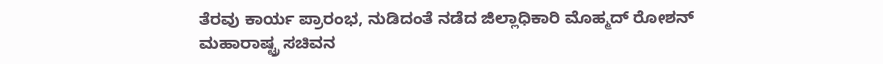ತೆರವು ಕಾರ್ಯ ಪ್ರಾರಂಭ, ನುಡಿದಂತೆ ನಡೆದ ಜಿಲ್ಲಾಧಿಕಾರಿ ಮೊಹ್ಮದ್ ರೋಶನ್
ಮಹಾರಾಷ್ಟ್ರ ಸಚಿವನ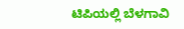ಟಿಪಿಯಲ್ಲಿ ಬೆಳಗಾವಿ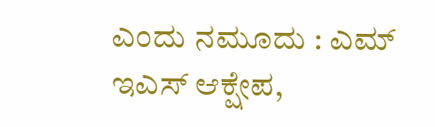ಎಂದು ನಮೂದು : ಎಮ್ ಇಎಸ್ ಆಕ್ಷೇಪ,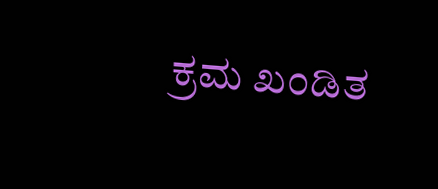ಕ್ರಮ ಖಂಡಿತ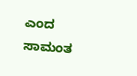ಎಂದ ಸಾಮಂತ